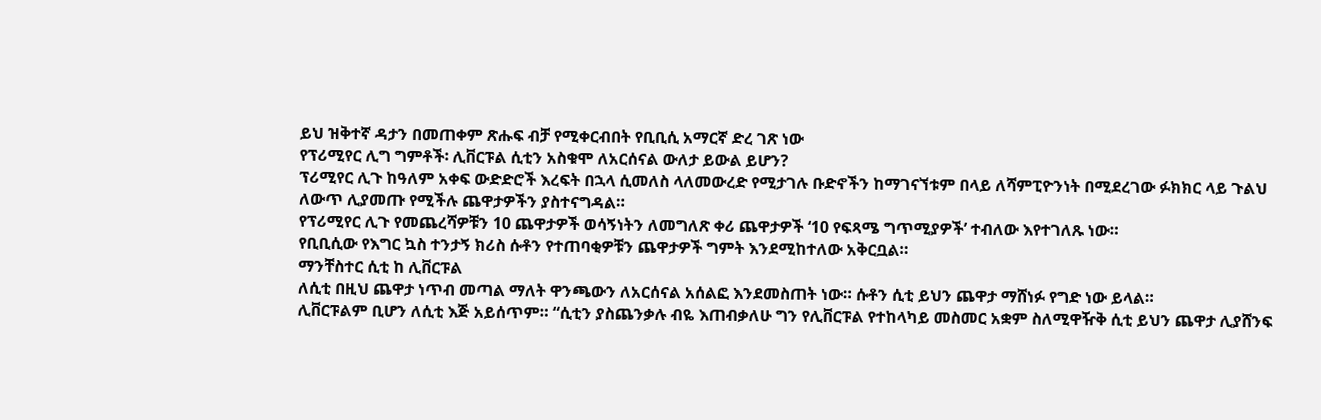ይህ ዝቅተኛ ዳታን በመጠቀም ጽሑፍ ብቻ የሚቀርብበት የቢቢሲ አማርኛ ድረ ገጽ ነው
የፕሪሚየር ሊግ ግምቶች፡ ሊቨርፑል ሲቲን አስቁሞ ለአርሰናል ውለታ ይውል ይሆን?
ፕሪሚየር ሊጉ ከዓለም አቀፍ ውድድሮች እረፍት በኋላ ሲመለስ ላለመውረድ የሚታገሉ ቡድኖችን ከማገናኘቱም በላይ ለሻምፒዮንነት በሚደረገው ፉክክር ላይ ጉልህ ለውጥ ሊያመጡ የሚችሉ ጨዋታዎችን ያስተናግዳል።
የፕሪሚየር ሊጉ የመጨረሻዎቹን 10 ጨዋታዎች ወሳኝነትን ለመግለጽ ቀሪ ጨዋታዎች ‘10 የፍጻሜ ግጥሚያዎች’ ተብለው እየተገለጹ ነው።
የቢቢሲው የእግር ኳስ ተንታኝ ክሪስ ሱቶን የተጠባቂዎቹን ጨዋታዎች ግምት እንደሚከተለው አቅርቧል።
ማንቸስተር ሲቲ ከ ሊቨርፑል
ለሲቲ በዚህ ጨዋታ ነጥብ መጣል ማለት ዋንጫውን ለአርሰናል አሰልፎ እንደመስጠት ነው። ሱቶን ሲቲ ይህን ጨዋታ ማሸነፉ የግድ ነው ይላል።
ሊቨርፑልም ቢሆን ለሲቲ እጅ አይሰጥም። “ሲቲን ያስጨንቃሉ ብዬ እጠብቃለሁ ግን የሊቨርፑል የተከላካይ መስመር አቋም ስለሚዋዥቅ ሲቲ ይህን ጨዋታ ሊያሸንፍ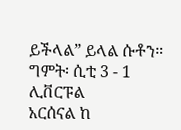ይችላል” ይላል ሱቶን።
ግምት፡ ሲቲ 3 - 1 ሊቨርፑል
አርሰናል ከ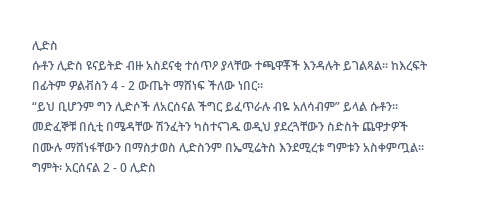ሊድስ
ሱቶን ሊድስ ዩናይትድ ብዙ አስደናቂ ተሰጥዖ ያላቸው ተጫዋቾች እንዳሉት ይገልጻል። ከእረፍት በፊትም ዎልቭስን 4 - 2 ውጤት ማሸነፍ ችለው ነበር።
“ይህ ቢሆንም ግን ሊድሶች ለአርሰናል ችግር ይፈጥራሉ ብዬ አለሳብም” ይላል ሱቶን። መድፈኞቹ በሲቲ በሜዳቸው ሽንፈትን ካስተናገዱ ወዲህ ያደረጓቸውን ስድስት ጨዋታዎች በሙሉ ማሸነፋቸውን በማስታወስ ሊድስንም በኤሚሬትስ እንደሚረቱ ግምቱን አስቀምጧል።
ግምት፡ አርሰናል 2 - 0 ሊድስ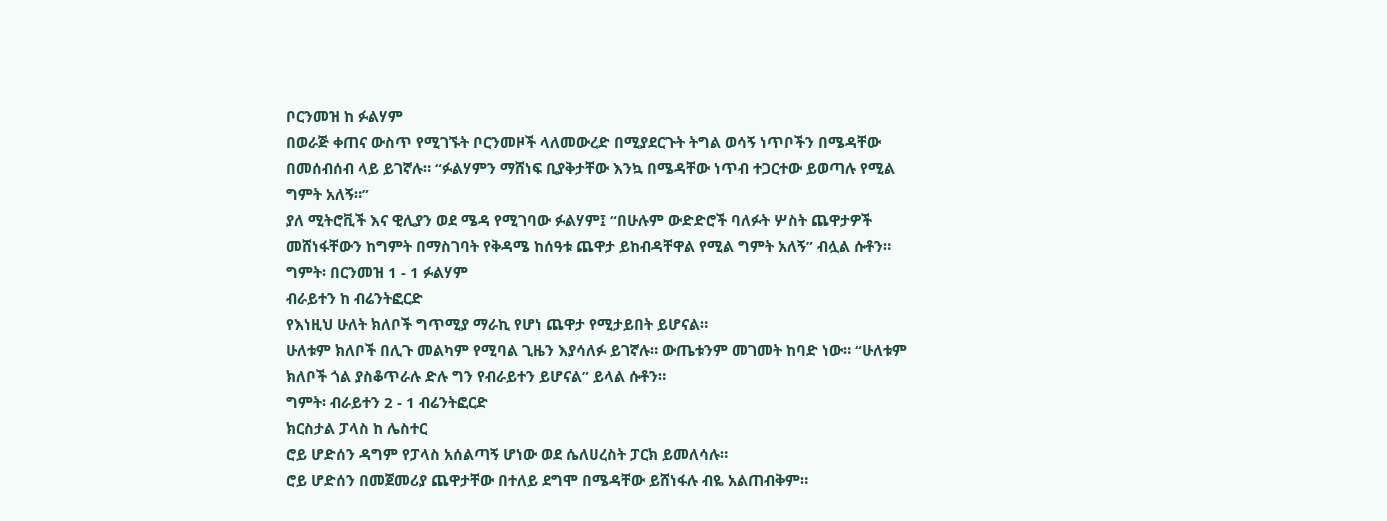ቦርንመዝ ከ ፉልሃም
በወራጅ ቀጠና ውስጥ የሚገኙት ቦርንመዞች ላለመውረድ በሚያደርጉት ትግል ወሳኝ ነጥቦችን በሜዳቸው በመሰብሰብ ላይ ይገኛሉ። “ፉልሃምን ማሸነፍ ቢያቅታቸው እንኳ በሜዳቸው ነጥብ ተጋርተው ይወጣሉ የሚል ግምት አለኝ።”
ያለ ሚትሮቪች እና ዊሊያን ወደ ሜዳ የሚገባው ፉልሃም፤ “በሁሉም ውድድሮች ባለፉት ሦስት ጨዋታዎች መሸነፋቸውን ከግምት በማስገባት የቅዳሜ ከሰዓቱ ጨዋታ ይከብዳቸዋል የሚል ግምት አለኝ” ብሏል ሱቶን።
ግምት፡ በርንመዝ 1 - 1 ፉልሃም
ብራይተን ከ ብሬንትፎርድ
የእነዚህ ሁለት ክለቦች ግጥሚያ ማራኪ የሆነ ጨዋታ የሚታይበት ይሆናል።
ሁለቱም ክለቦች በሊጉ መልካም የሚባል ጊዜን እያሳለፉ ይገኛሉ። ውጤቱንም መገመት ከባድ ነው። “ሁለቱም ክለቦች ጎል ያስቆጥራሉ ድሉ ግን የብራይተን ይሆናል” ይላል ሱቶን።
ግምት፡ ብራይተን 2 - 1 ብሬንትፎርድ
ክርስታል ፓላስ ከ ሌስተር
ሮይ ሆድሰን ዳግም የፓላስ አሰልጣኝ ሆነው ወደ ሴለሀረስት ፓርክ ይመለሳሉ።
ሮይ ሆድሰን በመጀመሪያ ጨዋታቸው በተለይ ደግሞ በሜዳቸው ይሸነፋሉ ብዬ አልጠብቅም።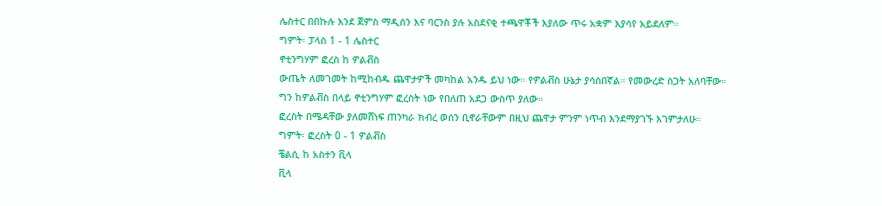ሌስተር በበኩሉ እንደ ጀምስ ማዲሰን እና ባርንስ ያሉ አስደናቂ ተጫዋቾች እያለው ጥሩ አቋም እያሳየ አይደለም።
ግምት፡ ፓላስ 1 - 1 ሌስተር
ኖቲንግሃም ፎረስ ከ ዎልቭስ
ውጤት ለመገመት ከሚከብዱ ጨዋታዎች መካከል አንዱ ይህ ነው። የዎልቭስ ሁኔታ ያሳስበኛል። የመውረድ ስጋት አለባቸው። ግን ከዎልቭስ በላይ ኖቲንግሃም ፎረስት ነው የበለጠ አደጋ ውስጥ ያለው።
ፎረስት በሜዳቸው ያለመሸነፍ ጠንካራ ክብረ ወሰን ቢኖራቸውም በዚህ ጨዋታ ምንም ነጥብ እንደማያገኙ እገምታለሁ።
ግምት፡ ፎረስት 0 - 1 ዎልቭስ
ቼልሲ ከ አስተን ቪላ
ቪላ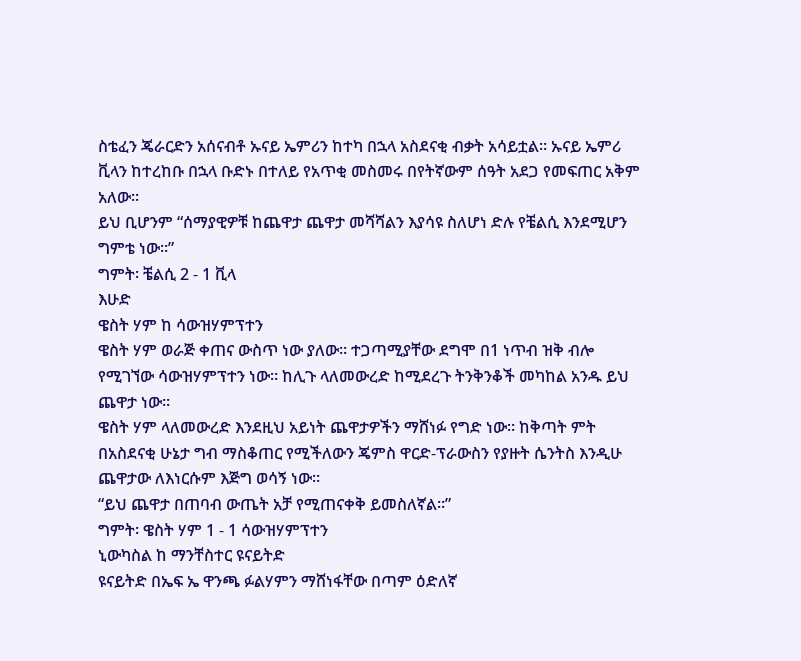ስቴፈን ጄራርድን አሰናብቶ ኡናይ ኤምሪን ከተካ በኋላ አስደናቂ ብቃት አሳይቷል። ኡናይ ኤምሪ ቪላን ከተረከቡ በኋላ ቡድኑ በተለይ የአጥቂ መስመሩ በየትኛውም ሰዓት አደጋ የመፍጠር አቅም አለው።
ይህ ቢሆንም “ሰማያዊዎቹ ከጨዋታ ጨዋታ መሻሻልን እያሳዩ ስለሆነ ድሉ የቼልሲ እንደሚሆን ግምቴ ነው።”
ግምት፡ ቼልሲ 2 - 1 ቪላ
እሁድ
ዌስት ሃም ከ ሳውዝሃምፕተን
ዌስት ሃም ወራጅ ቀጠና ውስጥ ነው ያለው። ተጋጣሚያቸው ደግሞ በ1 ነጥብ ዝቅ ብሎ የሚገኘው ሳውዝሃምፕተን ነው። ከሊጉ ላለመውረድ ከሚደረጉ ትንቅንቆች መካከል አንዱ ይህ ጨዋታ ነው።
ዌስት ሃም ላለመውረድ እንደዚህ አይነት ጨዋታዎችን ማሸነፉ የግድ ነው። ከቅጣት ምት በአስደናቂ ሁኔታ ግብ ማስቆጠር የሚችለውን ጄምስ ዋርድ-ፕራውስን የያዙት ሴንትስ እንዲሁ ጨዋታው ለእነርሱም እጅግ ወሳኝ ነው።
“ይህ ጨዋታ በጠባብ ውጤት አቻ የሚጠናቀቅ ይመስለኛል።”
ግምት፡ ዌስት ሃም 1 - 1 ሳውዝሃምፕተን
ኒውካስል ከ ማንቸስተር ዩናይትድ
ዩናይትድ በኤፍ ኤ ዋንጫ ፉልሃምን ማሸነፋቸው በጣም ዕድለኛ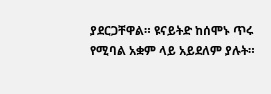ያደርጋቸዋል። ዩናይትድ ከሰሞኑ ጥሩ የሚባል አቋም ላይ አይደለም ያሉት።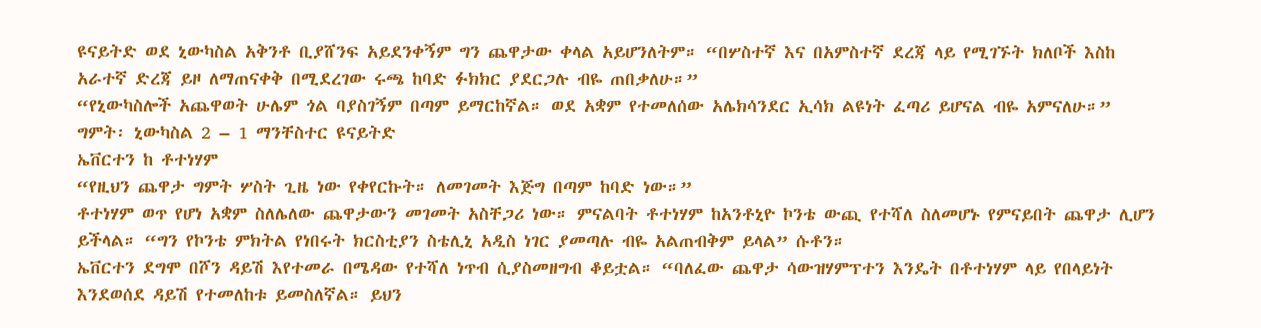ዩናይትድ ወደ ኒውካስል አቅንቶ ቢያሸንፍ አይደንቀኝም ግን ጨዋታው ቀላል አይሆንለትም። “በሦስተኛ እና በአምስተኛ ደረጃ ላይ የሚገኙት ክለቦች እስከ አራተኛ ድረጃ ይዞ ለማጠናቀቅ በሚደረገው ሩጫ ከባድ ፉክክር ያደርጋሉ ብዬ ጠበቃለሁ።”
“የኒውካስሎች አጨዋወት ሁሌም ጎል ባያስገኝም በጣም ይማርከኛል። ወደ አቋም የተመለሰው አሌክሳንደር ኢሳክ ልዩነት ፈጣሪ ይሆናል ብዬ አምናለሁ።”
ግምት፡ ኒውካስል 2 – 1 ማንቸስተር ዩናይትድ
ኤቨርተን ከ ቶተነሃም
“የዚህን ጨዋታ ግምት ሦስት ጊዜ ነው የቀየርኩት። ለመገመት እጅግ በጣም ከባድ ነው።”
ቶተነሃም ወጥ የሆነ አቋም ስለሌለው ጨዋታውን መገመት አስቸጋሪ ነው። ምናልባት ቶተነሃም ከአንቶኒዮ ኮንቴ ውጪ የተሻለ ስለመሆኑ የምናይበት ጨዋታ ሊሆን ይችላል። “ግን የኮንቴ ምክትል የነበሩት ክርስቲያን ስቴሊኒ አዲስ ነገር ያመጣሉ ብዬ አልጠብቅም ይላል” ሱቶን።
ኤቨርተን ደግሞ በሾን ዳይሽ እየተመራ በሜዳው የተሻለ ነጥብ ሲያስመዘግብ ቆይቷል። “ባለፈው ጨዋታ ሳውዝሃምፕተን እንዴት በቶተነሃም ላይ የበላይነት እንደወሰደ ዳይሽ የተመለከቱ ይመስለኛል። ይህን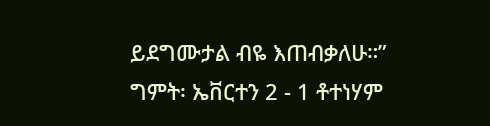ይደግሙታል ብዬ እጠብቃለሁ።”
ግምት፡ ኤቨርተን 2 - 1 ቶተነሃም